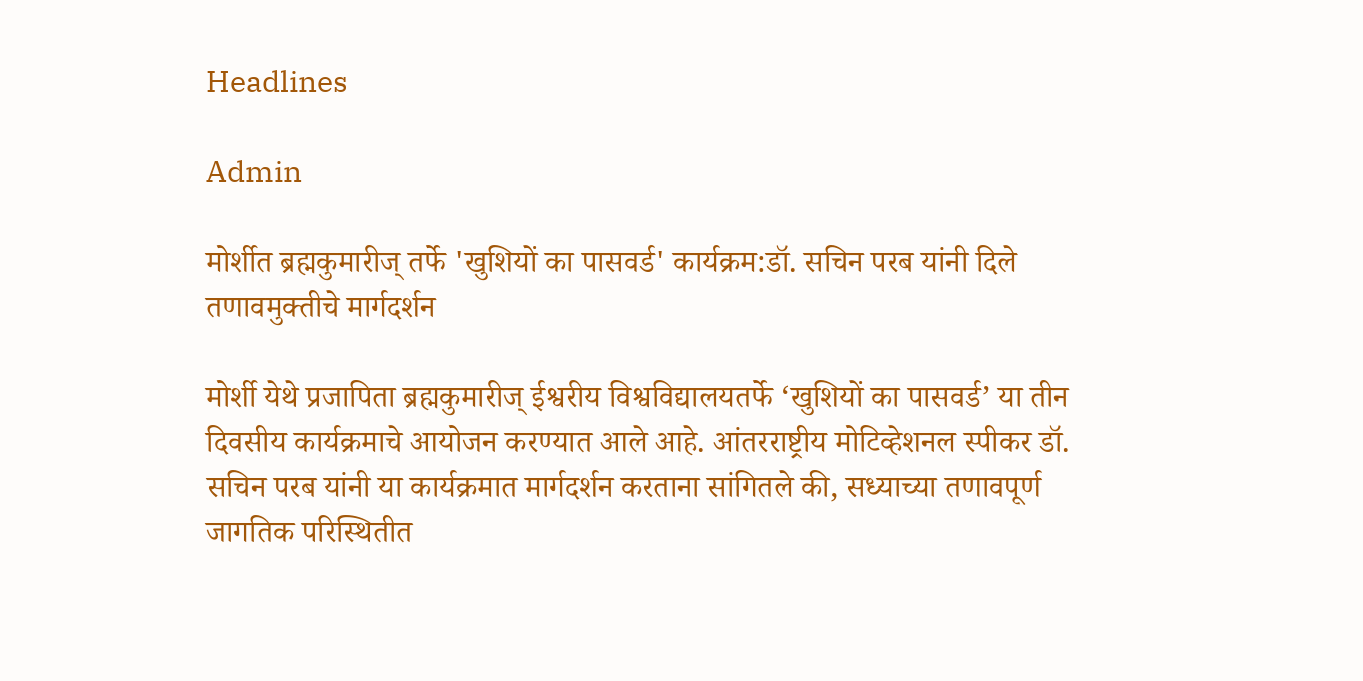Headlines

Admin

मोर्शीत ब्रह्मकुमारीज् तर्फे 'खुशियों का पासवर्ड' कार्यक्रम:डॉ. सचिन परब यांनी दिले तणावमुक्तीचे मार्गदर्शन

मोर्शी येथे प्रजापिता ब्रह्मकुमारीज् ईश्वरीय विश्वविद्यालयतर्फे ‘खुशियों का पासवर्ड’ या तीन दिवसीय कार्यक्रमाचे आयोजन करण्यात आले आहे. आंतरराष्ट्रीय मोटिव्हेशनल स्पीकर डॉ. सचिन परब यांनी या कार्यक्रमात मार्गदर्शन करताना सांगितले की, सध्याच्या तणावपूर्ण जागतिक परिस्थितीत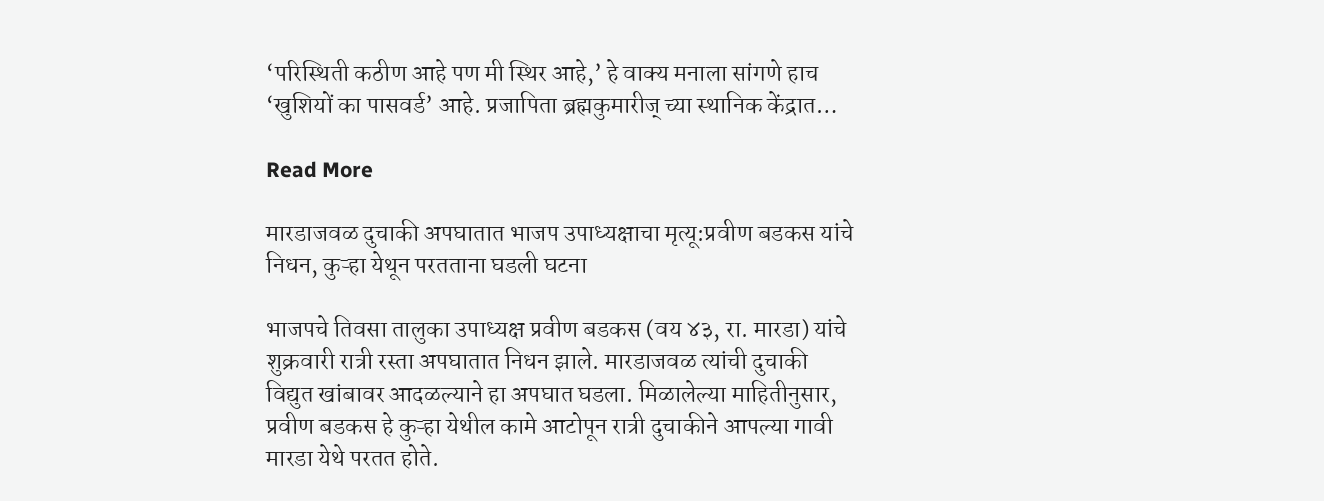‘परिस्थिती कठीण आहे पण मी स्थिर आहे,’ हे वाक्य मनाला सांगणे हाच ‘खुशियों का पासवर्ड’ आहे. प्रजापिता ब्रह्मकुमारीज् च्या स्थानिक केंद्रात…

Read More

मारडाजवळ दुचाकी अपघातात भाजप उपाध्यक्षाचा मृत्यू:प्रवीण बडकस यांचे निधन, कुऱ्हा येथून परतताना घडली घटना

भाजपचे तिवसा तालुका उपाध्यक्ष प्रवीण बडकस (वय ४३, रा. मारडा) यांचे शुक्रवारी रात्री रस्ता अपघातात निधन झाले. मारडाजवळ त्यांची दुचाकी विद्युत खांबावर आदळल्याने हा अपघात घडला. मिळालेल्या माहितीनुसार, प्रवीण बडकस हे कुऱ्हा येथील कामे आटोपून रात्री दुचाकीने आपल्या गावी मारडा येथे परतत होते.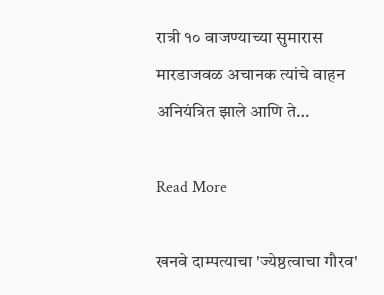रात्री १० वाजण्याच्या सुमारास मारडाजवळ अचानक त्यांचे वाहन अनियंत्रित झाले आणि ते…

Read More

खनवे दाम्पत्याचा 'ज्येष्ठत्वाचा गौरव'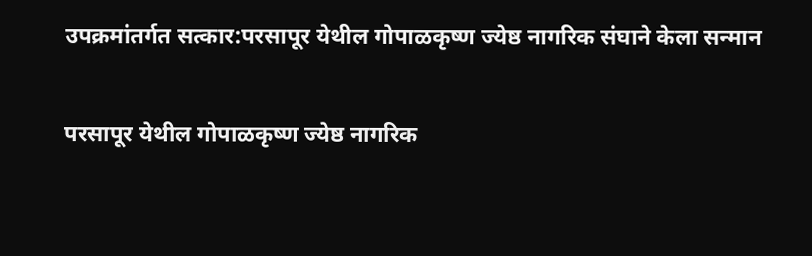उपक्रमांतर्गत सत्कार:परसापूर येथील गोपाळकृष्ण ज्येष्ठ नागरिक संघाने केला सन्मान

परसापूर येथील गोपाळकृष्ण ज्येष्ठ नागरिक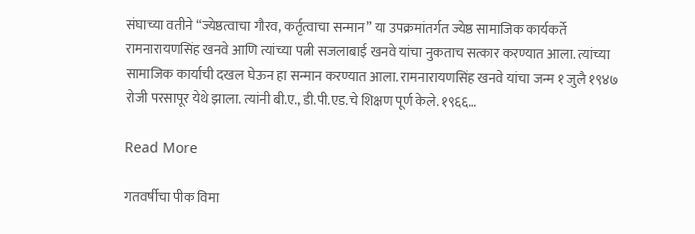संघाच्या वतीने “ज्येष्ठत्वाचा गौरव, कर्तृत्वाचा सन्मान” या उपक्रमांतर्गत ज्येष्ठ सामाजिक कार्यकर्ते रामनारायणसिंह खनवे आणि त्यांच्या पत्नी सजलाबाई खनवे यांचा नुकताच सत्कार करण्यात आला. त्यांच्या सामाजिक कार्याची दखल घेऊन हा सन्मान करण्यात आला. रामनारायणसिंह खनवे यांचा जन्म १ जुलै १९४७ रोजी परसापूर येथे झाला. त्यांनी बी.ए., डी.पी.एड.चे शिक्षण पूर्ण केले. १९६६…

Read More

गतवर्षीचा पीक विमा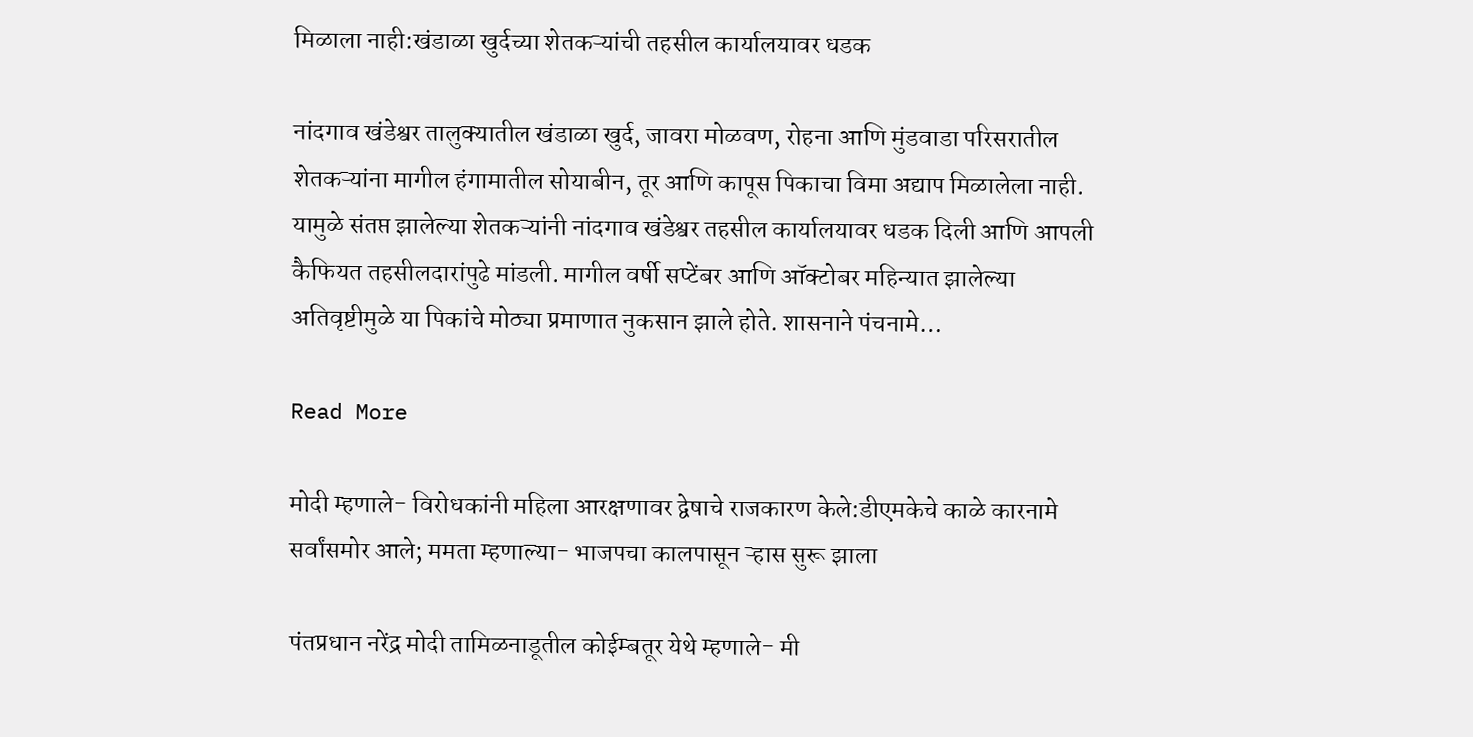मिळाला नाही:खंडाळा खुर्दच्या शेतकऱ्यांची तहसील कार्यालयावर धडक

नांदगाव खंडेश्वर तालुक्यातील खंडाळा खुर्द, जावरा मोळवण, रोहना आणि मुंडवाडा परिसरातील शेतकऱ्यांना मागील हंगामातील सोयाबीन, तूर आणि कापूस पिकाचा विमा अद्याप मिळालेला नाही. यामुळे संतप्त झालेल्या शेतकऱ्यांनी नांदगाव खंडेश्वर तहसील कार्यालयावर धडक दिली आणि आपली कैफियत तहसीलदारांपुढे मांडली. मागील वर्षी सप्टेंबर आणि ऑक्टोबर महिन्यात झालेल्या अतिवृष्टीमुळे या पिकांचे मोठ्या प्रमाणात नुकसान झाले होते. शासनाने पंचनामे…

Read More

मोदी म्हणाले- विरोधकांनी महिला आरक्षणावर द्वेषाचे राजकारण केले:डीएमकेचे काळे कारनामे सर्वांसमोर आले; ममता म्हणाल्या- भाजपचा कालपासून ऱ्हास सुरू झाला

पंतप्रधान नरेंद्र मोदी तामिळनाडूतील कोईम्बतूर येथे म्हणाले- मी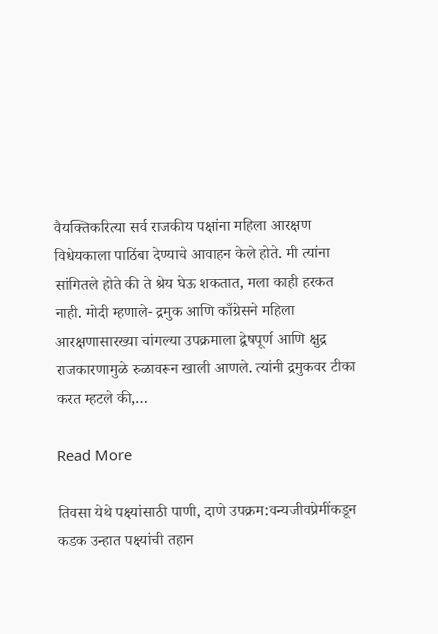वैयक्तिकरित्या सर्व राजकीय पक्षांना महिला आरक्षण विधेयकाला पाठिंबा देण्याचे आवाहन केले होते. मी त्यांना सांगितले होते की ते श्रेय घेऊ शकतात, मला काही हरकत नाही. मोदी म्हणाले- द्रमुक आणि काँग्रेसने महिला आरक्षणासारख्या चांगल्या उपक्रमाला द्वेषपूर्ण आणि क्षुद्र राजकारणामुळे रुळावरून खाली आणले. त्यांनी द्रमुकवर टीका करत म्हटले की,…

Read More

तिवसा येथे पक्ष्यांसाठी पाणी, दाणे उपक्रम:वन्यजीवप्रेमींकडून कडक उन्हात पक्ष्यांची तहान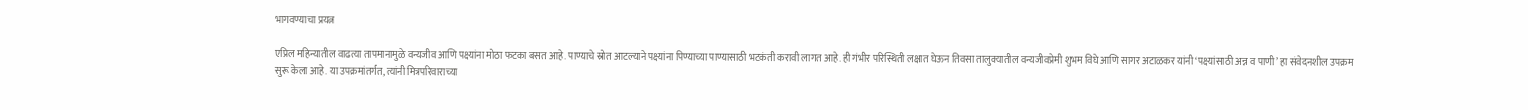भागवण्याचा प्रयत्न

एप्रिल महिन्यातील वाढत्या तापमानामुळे वन्यजीव आणि पक्ष्यांना मोठा फटका बसत आहे. पाण्याचे स्रोत आटल्याने पक्ष्यांना पिण्याच्या पाण्यासाठी भटकंती करावी लागत आहे. ही गंभीर परिस्थिती लक्षात घेऊन तिवसा तालुक्यातील वन्यजीवप्रेमी शुभम विघे आणि सागर अटाळकर यांनी ‘पक्ष्यांसाठी अन्न व पाणी’ हा संवेदनशील उपक्रम सुरू केला आहे. या उपक्रमांतर्गत, त्यांनी मित्रपरिवाराच्या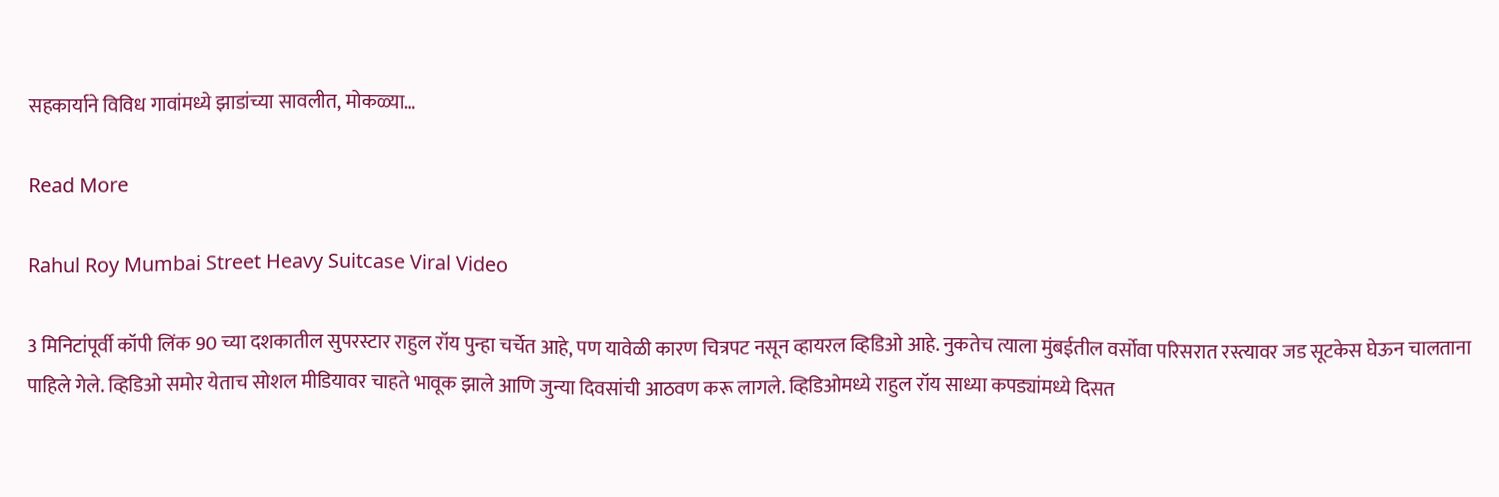सहकार्याने विविध गावांमध्ये झाडांच्या सावलीत, मोकळ्या…

Read More

Rahul Roy Mumbai Street Heavy Suitcase Viral Video

3 मिनिटांपूर्वी कॉपी लिंक 90 च्या दशकातील सुपरस्टार राहुल रॉय पुन्हा चर्चेत आहे, पण यावेळी कारण चित्रपट नसून व्हायरल व्हिडिओ आहे. नुकतेच त्याला मुंबईतील वर्सोवा परिसरात रस्त्यावर जड सूटकेस घेऊन चालताना पाहिले गेले. व्हिडिओ समोर येताच सोशल मीडियावर चाहते भावूक झाले आणि जुन्या दिवसांची आठवण करू लागले. व्हिडिओमध्ये राहुल रॉय साध्या कपड्यांमध्ये दिसत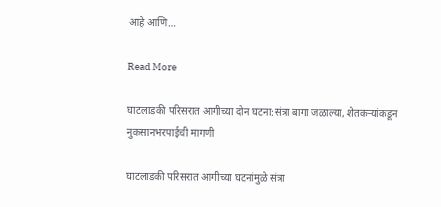आहे आणि…

Read More

घाटलाडकी परिसरात आगीच्या दोन घटना:संत्रा बागा जळाल्या, शेतकऱ्यांकडून नुकसानभरपाईची मागणी

घाटलाडकी परिसरात आगीच्या घटनांमुळे संत्रा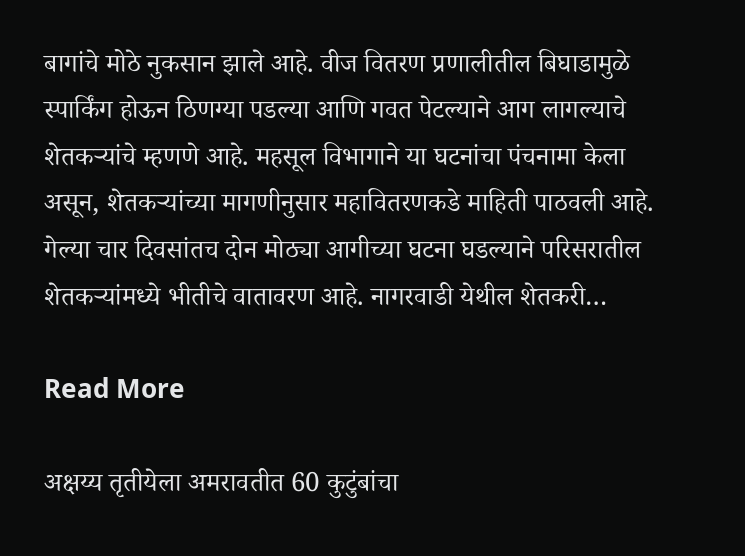बागांचे मोठे नुकसान झाले आहे. वीज वितरण प्रणालीतील बिघाडामुळे स्पार्किंग होऊन ठिणग्या पडल्या आणि गवत पेटल्याने आग लागल्याचे शेतकऱ्यांचे म्हणणे आहे. महसूल विभागाने या घटनांचा पंचनामा केला असून, शेतकऱ्यांच्या मागणीनुसार महावितरणकडे माहिती पाठवली आहे. गेल्या चार दिवसांतच दोन मोठ्या आगीच्या घटना घडल्याने परिसरातील शेतकऱ्यांमध्ये भीतीचे वातावरण आहे. नागरवाडी येथील शेतकरी…

Read More

अक्षय्य तृतीयेला अमरावतीत 60 कुटुंबांचा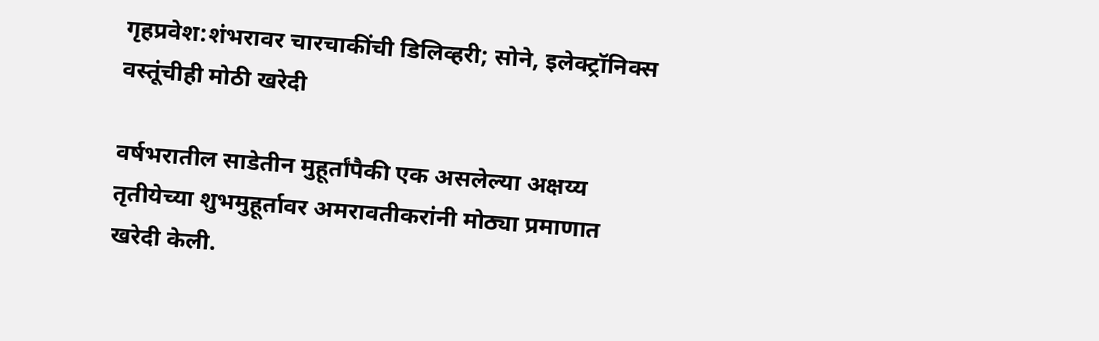गृहप्रवेश:शंभरावर चारचाकींची डिलिव्हरी; सोने, इलेक्ट्रॉनिक्स वस्तूंचीही मोठी खरेदी

वर्षभरातील साडेतीन मुहूर्तांपैकी एक असलेल्या अक्षय्य तृतीयेच्या शुभमुहूर्तावर अमरावतीकरांनी मोठ्या प्रमाणात खरेदी केली.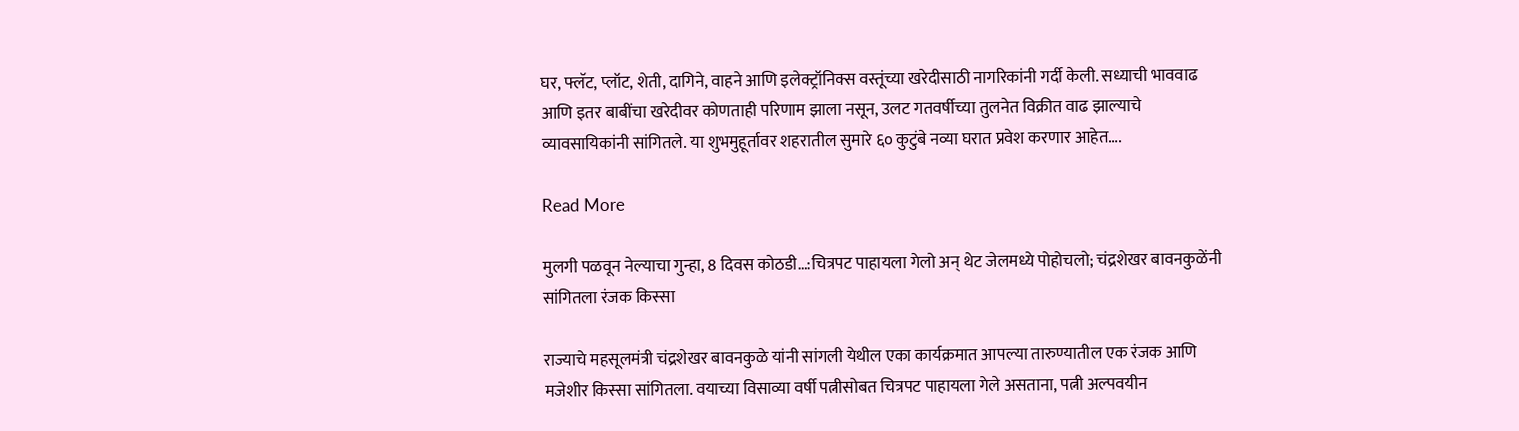घर, फ्लॅट, प्लॉट, शेती, दागिने, वाहने आणि इलेक्ट्रॉनिक्स वस्तूंच्या खरेदीसाठी नागरिकांनी गर्दी केली. सध्याची भाववाढ आणि इतर बाबींचा खरेदीवर कोणताही परिणाम झाला नसून, उलट गतवर्षीच्या तुलनेत विक्रीत वाढ झाल्याचे व्यावसायिकांनी सांगितले. या शुभमुहूर्तावर शहरातील सुमारे ६० कुटुंबे नव्या घरात प्रवेश करणार आहेत….

Read More

मुलगी पळवून नेल्याचा गुन्हा, 8 दिवस कोठडी…:चित्रपट पाहायला गेलो अन् थेट जेलमध्ये पोहोचलो; चंद्रशेखर बावनकुळेंनी सांगितला रंजक किस्सा

राज्याचे महसूलमंत्री चंद्रशेखर बावनकुळे यांनी सांगली येथील एका कार्यक्रमात आपल्या तारुण्यातील एक रंजक आणि मजेशीर किस्सा सांगितला. वयाच्या विसाव्या वर्षी पत्नीसोबत चित्रपट पाहायला गेले असताना, पत्नी अल्पवयीन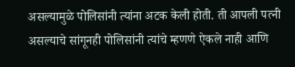असल्यामुळे पोलिसांनी त्यांना अटक केली होती. ती आपली पत्नी असल्याचे सांगूनही पोलिसांनी त्यांचे म्हणणे ऐकले नाही आणि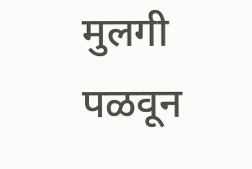मुलगी पळवून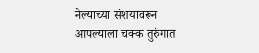नेल्याच्या संशयावरून आपल्याला चक्क तुरुंगात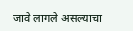जावे लागले असल्याचा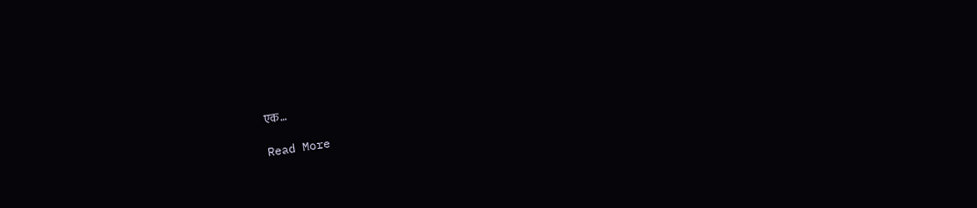एक…

Read More